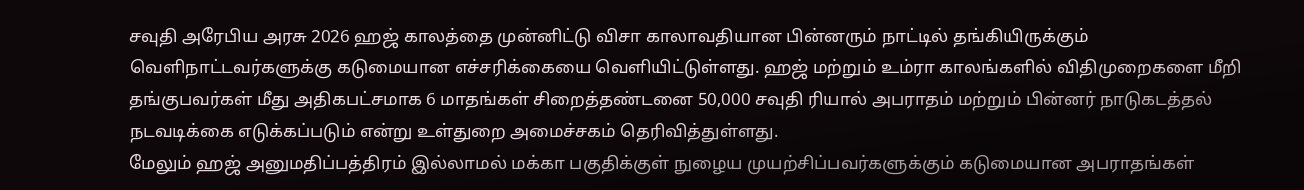சவுதி அரேபிய அரசு 2026 ஹஜ் காலத்தை முன்னிட்டு விசா காலாவதியான பின்னரும் நாட்டில் தங்கியிருக்கும் வெளிநாட்டவர்களுக்கு கடுமையான எச்சரிக்கையை வெளியிட்டுள்ளது. ஹஜ் மற்றும் உம்ரா காலங்களில் விதிமுறைகளை மீறி தங்குபவர்கள் மீது அதிகபட்சமாக 6 மாதங்கள் சிறைத்தண்டனை 50,000 சவுதி ரியால் அபராதம் மற்றும் பின்னர் நாடுகடத்தல் நடவடிக்கை எடுக்கப்படும் என்று உள்துறை அமைச்சகம் தெரிவித்துள்ளது.
மேலும் ஹஜ் அனுமதிப்பத்திரம் இல்லாமல் மக்கா பகுதிக்குள் நுழைய முயற்சிப்பவர்களுக்கும் கடுமையான அபராதங்கள்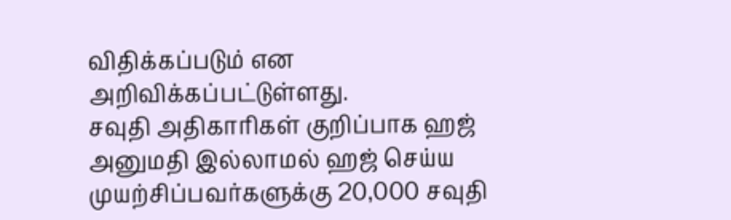விதிக்கப்படும் என அறிவிக்கப்பட்டுள்ளது.
சவுதி அதிகாரிகள் குறிப்பாக ஹஜ் அனுமதி இல்லாமல் ஹஜ் செய்ய முயற்சிப்பவர்களுக்கு 20,000 சவுதி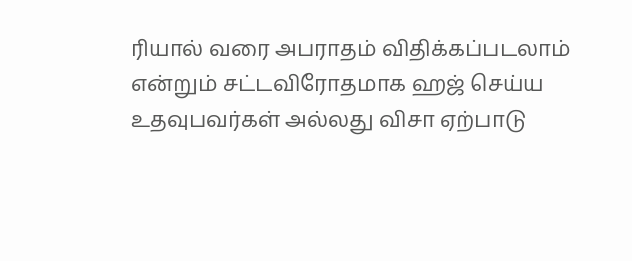ரியால் வரை அபராதம் விதிக்கப்படலாம் என்றும் சட்டவிரோதமாக ஹஜ் செய்ய உதவுபவர்கள் அல்லது விசா ஏற்பாடு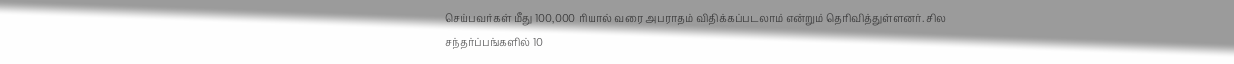செய்பவர்கள் மீது 100,000 ரியால் வரை அபராதம் விதிக்கப்படலாம் என்றும் தெரிவித்துள்ளனர். சில சந்தர்ப்பங்களில் 10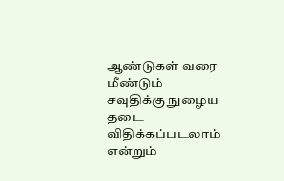ஆண்டுகள் வரை மீண்டும் சவுதிக்கு நுழைய தடை விதிக்கப்படலாம் என்றும்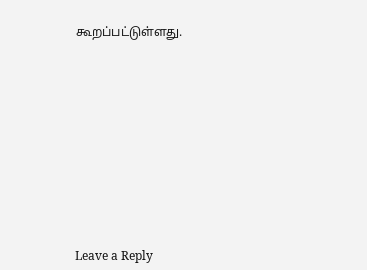கூறப்பட்டுள்ளது.













Leave a Reply